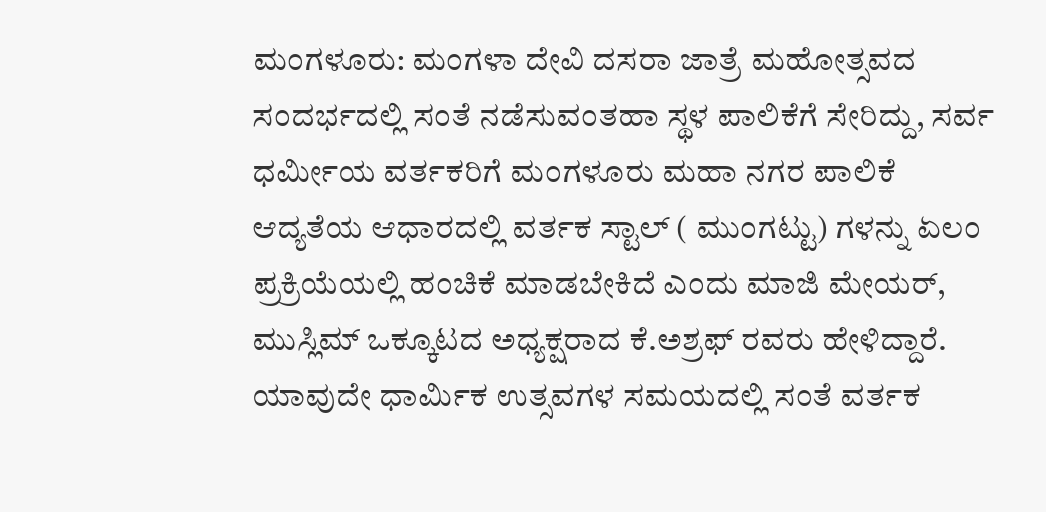ಮಂಗಳೂರು: ಮಂಗಳಾ ದೇವಿ ದಸರಾ ಜಾತ್ರೆ ಮಹೋತ್ಸವದ ಸಂದರ್ಭದಲ್ಲಿ ಸಂತೆ ನಡೆಸುವಂತಹಾ ಸ್ಥಳ ಪಾಲಿಕೆಗೆ ಸೇರಿದ್ದು, ಸರ್ವ ಧರ್ಮೀಯ ವರ್ತಕರಿಗೆ ಮಂಗಳೂರು ಮಹಾ ನಗರ ಪಾಲಿಕೆ ಆದ್ಯತೆಯ ಆಧಾರದಲ್ಲಿ ವರ್ತಕ ಸ್ಟಾಲ್ ( ಮುಂಗಟ್ಟು) ಗಳನ್ನು ಏಲಂ ಪ್ರಕ್ರಿಯೆಯಲ್ಲಿ ಹಂಚಿಕೆ ಮಾಡಬೇಕಿದೆ ಎಂದು ಮಾಜಿ ಮೇಯರ್, ಮುಸ್ಲಿಮ್ ಒಕ್ಕೂಟದ ಅಧ್ಯಕ್ಷರಾದ ಕೆ.ಅಶ್ರಫ್ ರವರು ಹೇಳಿದ್ದಾರೆ.
ಯಾವುದೇ ಧಾರ್ಮಿಕ ಉತ್ಸವಗಳ ಸಮಯದಲ್ಲಿ ಸಂತೆ ವರ್ತಕ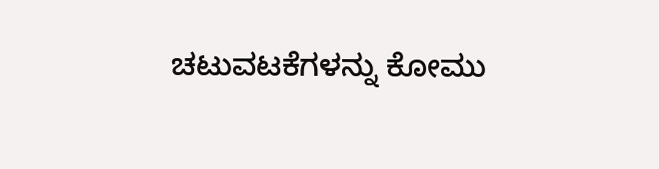ಚಟುವಟಕೆಗಳನ್ನು ಕೋಮು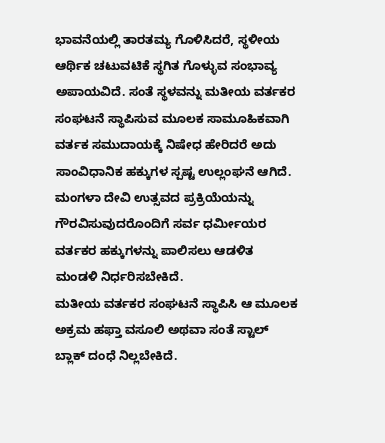ಭಾವನೆಯಲ್ಲಿ ತಾರತಮ್ಯ ಗೊಳಿಸಿದರೆ, ಸ್ಥಳೀಯ ಆರ್ಥಿಕ ಚಟುವಟಿಕೆ ಸ್ಥಗಿತ ಗೊಳ್ಳುವ ಸಂಭಾವ್ಯ ಅಪಾಯವಿದೆ. ಸಂತೆ ಸ್ಥಳವನ್ನು ಮತೀಯ ವರ್ತಕರ ಸಂಘಟನೆ ಸ್ಥಾಪಿಸುವ ಮೂಲಕ ಸಾಮೂಹಿಕವಾಗಿ ವರ್ತಕ ಸಮುದಾಯಕ್ಕೆ ನಿಷೇಧ ಹೇರಿದರೆ ಅದು ಸಾಂವಿಧಾನಿಕ ಹಕ್ಕುಗಳ ಸ್ಪಷ್ಟ ಉಲ್ಲಂಘನೆ ಆಗಿದೆ.
ಮಂಗಳಾ ದೇವಿ ಉತ್ಸವದ ಪ್ರಕ್ರಿಯೆಯನ್ನು ಗೌರವಿಸುವುದರೊಂದಿಗೆ ಸರ್ವ ಧರ್ಮೀಯರ ವರ್ತಕರ ಹಕ್ಕುಗಳನ್ನು ಪಾಲಿಸಲು ಆಡಳಿತ ಮಂಡಳಿ ನಿರ್ಧರಿಸಬೇಕಿದೆ.
ಮತೀಯ ವರ್ತಕರ ಸಂಘಟನೆ ಸ್ಥಾಪಿಸಿ ಆ ಮೂಲಕ ಅಕ್ರಮ ಹಫ್ತಾ ವಸೂಲಿ ಅಥವಾ ಸಂತೆ ಸ್ಟಾಲ್ ಬ್ಲಾಕ್ ದಂಧೆ ನಿಲ್ಲಬೇಕಿದೆ.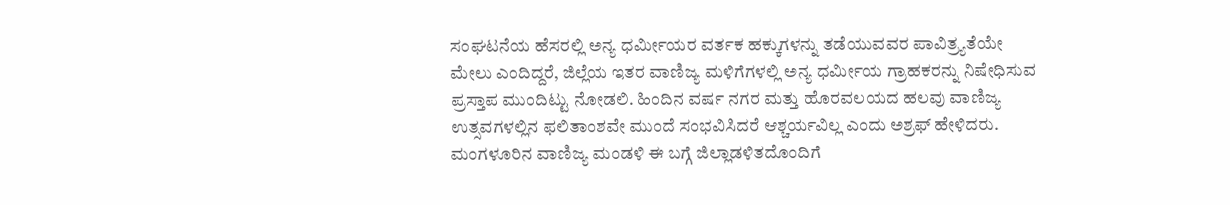ಸಂಘಟನೆಯ ಹೆಸರಲ್ಲಿ ಅನ್ಯ ಧರ್ಮೀಯರ ವರ್ತಕ ಹಕ್ಕುಗಳನ್ನು ತಡೆಯುವವರ ಪಾವಿತ್ರ್ಯತೆಯೇ ಮೇಲು ಎಂದಿದ್ದರೆ, ಜಿಲ್ಲೆಯ ಇತರ ವಾಣಿಜ್ಯ ಮಳಿಗೆಗಳಲ್ಲಿ ಅನ್ಯ ಧರ್ಮೀಯ ಗ್ರಾಹಕರನ್ನು ನಿಷೇಧಿಸುವ ಪ್ರಸ್ತಾಪ ಮುಂದಿಟ್ಟು ನೋಡಲಿ. ಹಿಂದಿನ ವರ್ಷ ನಗರ ಮತ್ತು ಹೊರವಲಯದ ಹಲವು ವಾಣಿಜ್ಯ ಉತ್ಸವಗಳಲ್ಲಿನ ಫಲಿತಾಂಶವೇ ಮುಂದೆ ಸಂಭವಿಸಿದರೆ ಆಶ್ಚರ್ಯವಿಲ್ಲ ಎಂದು ಅಶ್ರಫ್ ಹೇಳಿದರು.
ಮಂಗಳೂರಿನ ವಾಣಿಜ್ಯ ಮಂಡಳಿ ಈ ಬಗ್ಗೆ ಜಿಲ್ಲಾಡಳಿತದೊಂದಿಗೆ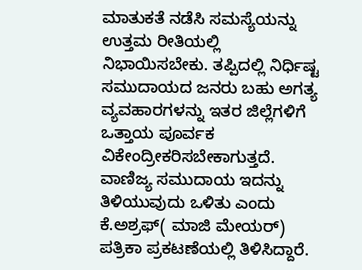ಮಾತುಕತೆ ನಡೆಸಿ ಸಮಸ್ಯೆಯನ್ನು ಉತ್ತಮ ರೀತಿಯಲ್ಲಿ ನಿಭಾಯಿಸಬೇಕು. ತಪ್ಪಿದಲ್ಲಿ ನಿರ್ಧಿಷ್ಟ ಸಮುದಾಯದ ಜನರು ಬಹು ಅಗತ್ಯ ವ್ಯವಹಾರಗಳನ್ನು ಇತರ ಜಿಲ್ಲೆಗಳಿಗೆ ಒತ್ತಾಯ ಪೂರ್ವಕ ವಿಕೇಂದ್ರೀಕರಿಸಬೇಕಾಗುತ್ತದೆ. ವಾಣಿಜ್ಯ ಸಮುದಾಯ ಇದನ್ನು ತಿಳಿಯುವುದು ಒಳಿತು ಎಂದು ಕೆ.ಅಶ್ರಫ್( ಮಾಜಿ ಮೇಯರ್) ಪತ್ರಿಕಾ ಪ್ರಕಟಣೆಯಲ್ಲಿ ತಿಳಿಸಿದ್ದಾರೆ.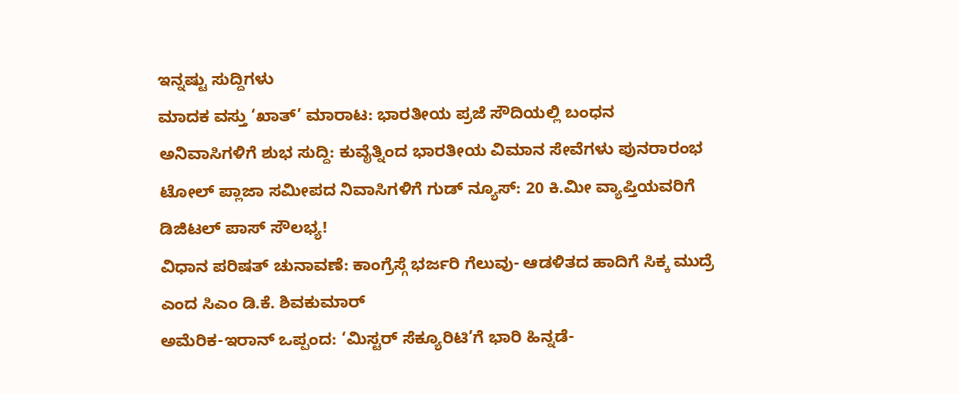ಇನ್ನಷ್ಟು ಸುದ್ದಿಗಳು
ಮಾದಕ ವಸ್ತು ‘ಖಾತ್’ ಮಾರಾಟ: ಭಾರತೀಯ ಪ್ರಜೆ ಸೌದಿಯಲ್ಲಿ ಬಂಧನ
ಅನಿವಾಸಿಗಳಿಗೆ ಶುಭ ಸುದ್ದಿ: ಕುವೈತ್ನಿಂದ ಭಾರತೀಯ ವಿಮಾನ ಸೇವೆಗಳು ಪುನರಾರಂಭ
ಟೋಲ್ ಪ್ಲಾಜಾ ಸಮೀಪದ ನಿವಾಸಿಗಳಿಗೆ ಗುಡ್ ನ್ಯೂಸ್: 20 ಕಿ.ಮೀ ವ್ಯಾಪ್ತಿಯವರಿಗೆ ಡಿಜಿಟಲ್ ಪಾಸ್ ಸೌಲಭ್ಯ!
ವಿಧಾನ ಪರಿಷತ್ ಚುನಾವಣೆ: ಕಾಂಗ್ರೆಸ್ಗೆ ಭರ್ಜರಿ ಗೆಲುವು- ಆಡಳಿತದ ಹಾದಿಗೆ ಸಿಕ್ಕ ಮುದ್ರೆ ಎಂದ ಸಿಎಂ ಡಿ.ಕೆ. ಶಿವಕುಮಾರ್
ಅಮೆರಿಕ-ಇರಾನ್ ಒಪ್ಪಂದ: ‘ಮಿಸ್ಟರ್ ಸೆಕ್ಯೂರಿಟಿ’ಗೆ ಭಾರಿ ಹಿನ್ನಡೆ-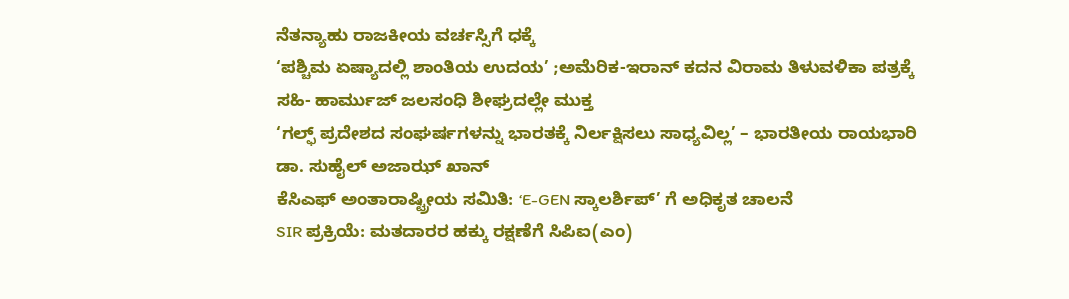ನೆತನ್ಯಾಹು ರಾಜಕೀಯ ವರ್ಚಸ್ಸಿಗೆ ಧಕ್ಕೆ
‘ಪಶ್ಚಿಮ ಏಷ್ಯಾದಲ್ಲಿ ಶಾಂತಿಯ ಉದಯ’ ;ಅಮೆರಿಕ-ಇರಾನ್ ಕದನ ವಿರಾಮ ತಿಳುವಳಿಕಾ ಪತ್ರಕ್ಕೆ ಸಹಿ- ಹಾರ್ಮುಜ್ ಜಲಸಂಧಿ ಶೀಘ್ರದಲ್ಲೇ ಮುಕ್ತ
‘ಗಲ್ಫ್ ಪ್ರದೇಶದ ಸಂಘರ್ಷಗಳನ್ನು ಭಾರತಕ್ಕೆ ನಿರ್ಲಕ್ಷಿಸಲು ಸಾಧ್ಯವಿಲ್ಲ’ – ಭಾರತೀಯ ರಾಯಭಾರಿ ಡಾ. ಸುಹೈಲ್ ಅಜಾಝ್ ಖಾನ್
ಕೆಸಿಎಫ್ ಅಂತಾರಾಷ್ಟ್ರೀಯ ಸಮಿತಿ: ‘E-GEN ಸ್ಕಾಲರ್ಶಿಪ್’ ಗೆ ಅಧಿಕೃತ ಚಾಲನೆ
SIR ಪ್ರಕ್ರಿಯೆ: ಮತದಾರರ ಹಕ್ಕು ರಕ್ಷಣೆಗೆ ಸಿಪಿಐ(ಎಂ)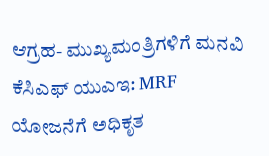ಆಗ್ರಹ- ಮುಖ್ಯಮಂತ್ರಿಗಳಿಗೆ ಮನವಿ
ಕೆಸಿಎಫ್ ಯುಎಇ: MRF ಯೋಜನೆಗೆ ಅಧಿಕೃತ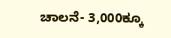ಚಾಲನೆ- 3,000ಕ್ಕೂ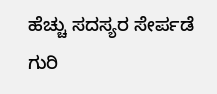ಹೆಚ್ಚು ಸದಸ್ಯರ ಸೇರ್ಪಡೆ ಗುರಿ